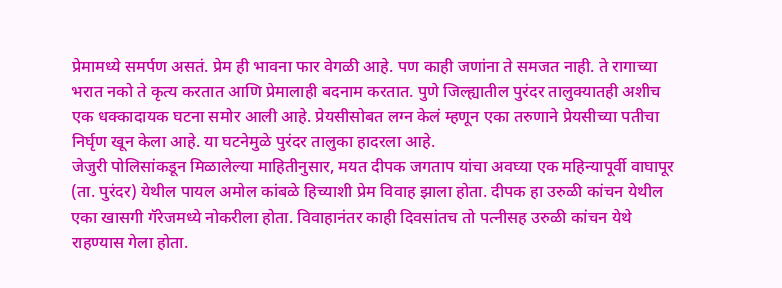प्रेमामध्ये समर्पण असतं. प्रेम ही भावना फार वेगळी आहे. पण काही जणांना ते समजत नाही. ते रागाच्या भरात नको ते कृत्य करतात आणि प्रेमालाही बदनाम करतात. पुणे जिल्ह्यातील पुरंदर तालुक्यातही अशीच एक धक्कादायक घटना समोर आली आहे. प्रेयसीसोबत लग्न केलं म्हणून एका तरुणाने प्रेयसीच्या पतीचा निर्घृण खून केला आहे. या घटनेमुळे पुरंदर तालुका हादरला आहे.
जेजुरी पोलिसांकडून मिळालेल्या माहितीनुसार, मयत दीपक जगताप यांचा अवघ्या एक महिन्यापूर्वी वाघापूर (ता. पुरंदर) येथील पायल अमोल कांबळे हिच्याशी प्रेम विवाह झाला होता. दीपक हा उरुळी कांचन येथील एका खासगी गॅरेजमध्ये नोकरीला होता. विवाहानंतर काही दिवसांतच तो पत्नीसह उरुळी कांचन येथे राहण्यास गेला होता.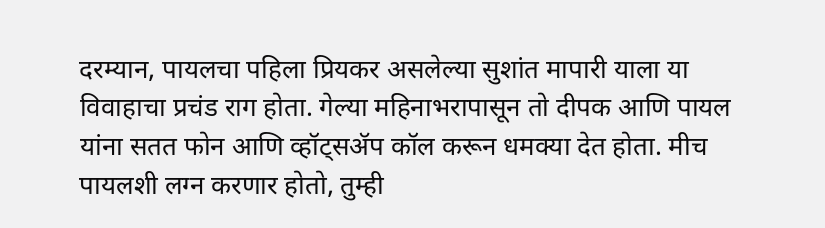दरम्यान, पायलचा पहिला प्रियकर असलेल्या सुशांत मापारी याला या विवाहाचा प्रचंड राग होता. गेल्या महिनाभरापासून तो दीपक आणि पायल यांना सतत फोन आणि व्हॉट्सॲप कॉल करून धमक्या देत होता. मीच पायलशी लग्न करणार होतो, तुम्ही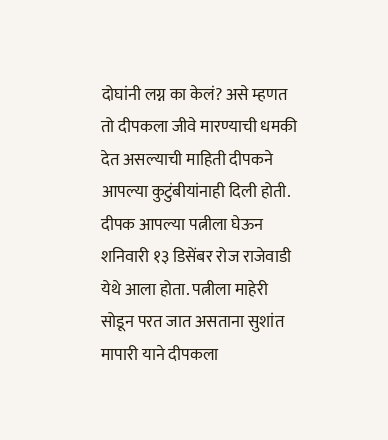दोघांनी लग्न का केलं? असे म्हणत तो दीपकला जीवे मारण्याची धमकी देत असल्याची माहिती दीपकने आपल्या कुटुंबीयांनाही दिली होती.
दीपक आपल्या पत्नीला घेऊन शनिवारी १३ डिसेंबर रोज राजेवाडी येथे आला होता. पत्नीला माहेरी सोडून परत जात असताना सुशांत मापारी याने दीपकला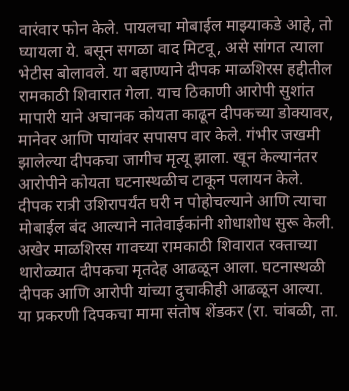वारंवार फोन केले. पायलचा मोबाईल माझ्याकडे आहे, तो घ्यायला ये. बसून सगळा वाद मिटवू, असे सांगत त्याला भेटीस बोलावले. या बहाण्याने दीपक माळशिरस हद्दीतील रामकाठी शिवारात गेला. याच ठिकाणी आरोपी सुशांत मापारी याने अचानक कोयता काढून दीपकच्या डोक्यावर, मानेवर आणि पायांवर सपासप वार केले. गंभीर जखमी झालेल्या दीपकचा जागीच मृत्यू झाला. खून केल्यानंतर आरोपीने कोयता घटनास्थळीच टाकून पलायन केले.
दीपक रात्री उशिरापर्यंत घरी न पोहोचल्याने आणि त्याचा मोबाईल बंद आल्याने नातेवाईकांनी शोधाशोध सुरू केली. अखेर माळशिरस गावच्या रामकाठी शिवारात रक्ताच्या थारोळ्यात दीपकचा मृतदेह आढळून आला. घटनास्थळी दीपक आणि आरोपी यांच्या दुचाकीही आढळून आल्या.
या प्रकरणी दिपकचा मामा संतोष शेंडकर (रा. चांबळी, ता.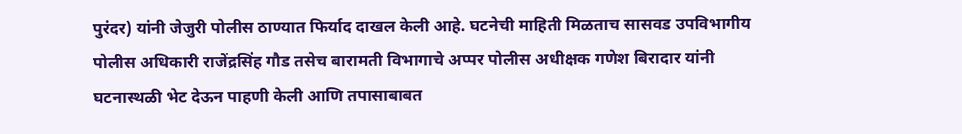पुरंदर) यांनी जेजुरी पोलीस ठाण्यात फिर्याद दाखल केली आहे. घटनेची माहिती मिळताच सासवड उपविभागीय पोलीस अधिकारी राजेंद्रसिंह गौड तसेच बारामती विभागाचे अप्पर पोलीस अधीक्षक गणेश बिरादार यांनी घटनास्थळी भेट देऊन पाहणी केली आणि तपासाबाबत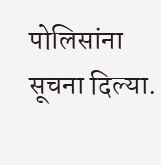पोलिसांना सूचना दिल्या.